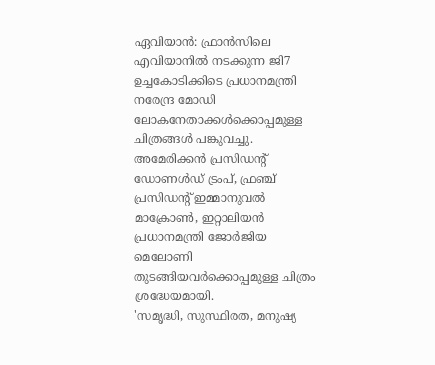ഏവിയാൻ: ഫ്രാൻസിലെ എവിയാനിൽ നടക്കുന്ന ജി7 ഉച്ചകോടിക്കിടെ പ്രധാനമന്ത്രി നരേന്ദ്ര മോഡി ലോകനേതാക്കൾക്കൊപ്പമുള്ള ചിത്രങ്ങൾ പങ്കുവച്ചു. അമേരിക്കൻ പ്രസിഡന്റ് ഡോണൾഡ് ട്രംപ്, ഫ്രഞ്ച് പ്രസിഡന്റ് ഇമ്മാനുവൽ മാക്രോൺ, ഇറ്റാലിയൻ പ്രധാനമന്ത്രി ജോർജിയ മെലോണി തുടങ്ങിയവർക്കൊപ്പമുള്ള ചിത്രം ശ്രദ്ധേയമായി.
'സമൃദ്ധി, സുസ്ഥിരത, മനുഷ്യ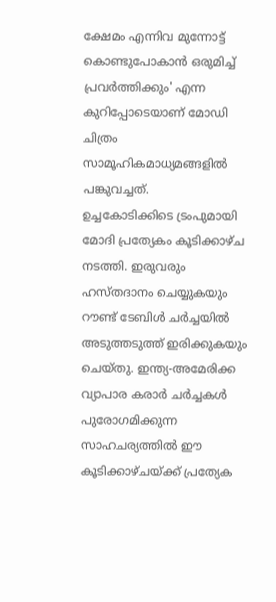ക്ഷേമം എന്നിവ മുന്നോട്ട് കൊണ്ടുപോകാൻ ഒരുമിച്ച് പ്രവർത്തിക്കും' എന്ന കുറിപ്പോടെയാണ് മോഡി ചിത്രം സാമൂഹികമാധ്യമങ്ങളിൽ പങ്കുവച്ചത്.
ഉച്ചകോടിക്കിടെ ട്രംപുമായി മോദി പ്രത്യേകം കൂടിക്കാഴ്ച നടത്തി. ഇരുവരും ഹസ്തദാനം ചെയ്യുകയും റൗണ്ട് ടേബിൾ ചർച്ചയിൽ അടുത്തടുത്ത് ഇരിക്കുകയും ചെയ്തു. ഇന്ത്യ-അമേരിക്ക വ്യാപാര കരാർ ചർച്ചകൾ പുരോഗമിക്കുന്ന സാഹചര്യത്തിൽ ഈ കൂടിക്കാഴ്ചയ്ക്ക് പ്രത്യേക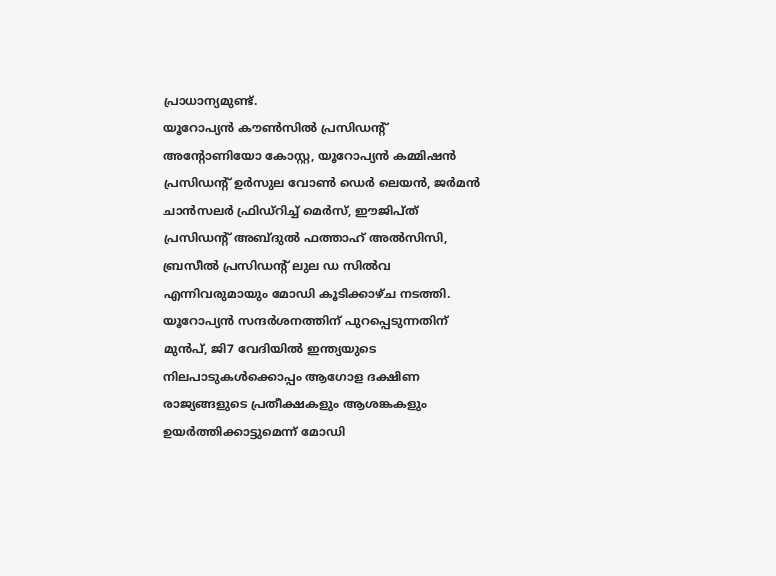പ്രാധാന്യമുണ്ട്.
യൂറോപ്യൻ കൗൺസിൽ പ്രസിഡന്റ് അന്റോണിയോ കോസ്റ്റ, യൂറോപ്യൻ കമ്മിഷൻ പ്രസിഡന്റ് ഉർസുല വോൺ ഡെർ ലെയൻ, ജർമൻ ചാൻസലർ ഫ്രിഡ്റിച്ച് മെർസ്, ഈജിപ്ത് പ്രസിഡന്റ് അബ്ദുൽ ഫത്താഹ് അൽസിസി, ബ്രസീൽ പ്രസിഡന്റ് ലുല ഡ സിൽവ എന്നിവരുമായും മോഡി കൂടിക്കാഴ്ച നടത്തി.
യൂറോപ്യൻ സന്ദർശനത്തിന് പുറപ്പെടുന്നതിന് മുൻപ്, ജി7 വേദിയിൽ ഇന്ത്യയുടെ നിലപാടുകൾക്കൊപ്പം ആഗോള ദക്ഷിണ രാജ്യങ്ങളുടെ പ്രതീക്ഷകളും ആശങ്കകളും ഉയർത്തിക്കാട്ടുമെന്ന് മോഡി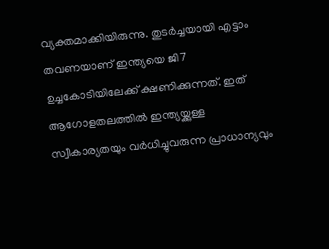വ്യക്തമാക്കിയിരുന്നു. തുടർച്ചയായി എട്ടാം തവണയാണ് ഇന്ത്യയെ ജി7 ഉച്ചകോടിയിലേക്ക് ക്ഷണിക്കുന്നത്. ഇത് ആഗോളതലത്തിൽ ഇന്ത്യയ്ക്കുള്ള സ്വീകാര്യതയും വർധിച്ചുവരുന്ന പ്രാധാന്യവും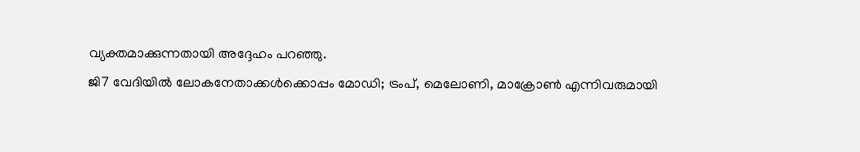വ്യക്തമാക്കുന്നതായി അദ്ദേഹം പറഞ്ഞു.
ജി7 വേദിയിൽ ലോകനേതാക്കൾക്കൊപ്പം മോഡി; ട്രംപ്, മെലോണി, മാക്രോൺ എന്നിവരുമായി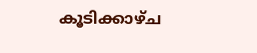കൂടിക്കാഴ്ച